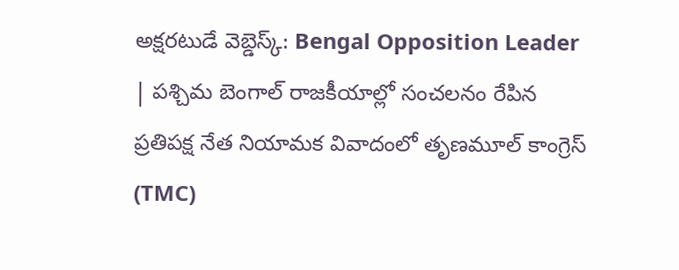అక్షరటుడే వెబ్డెస్క్: Bengal Opposition Leader | పశ్చిమ బెంగాల్ రాజకీయాల్లో సంచలనం రేపిన ప్రతిపక్ష నేత నియామక వివాదంలో తృణమూల్ కాంగ్రెస్ (TMC)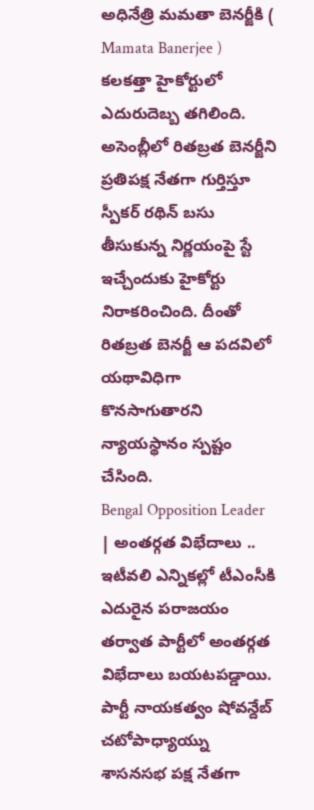అధినేత్రి మమతా బెనర్జీకి ( Mamata Banerjee ) కలకత్తా హైకోర్టులో ఎదురుదెబ్బ తగిలింది. అసెంబ్లీలో రితబ్రత బెనర్జీని ప్రతిపక్ష నేతగా గుర్తిస్తూ స్పీకర్ రథిన్ బసు తీసుకున్న నిర్ణయంపై స్టే ఇచ్చేందుకు హైకోర్టు నిరాకరించింది. దీంతో రితబ్రత బెనర్జీ ఆ పదవిలో యథావిధిగా కొనసాగుతారని న్యాయస్థానం స్పష్టం చేసింది.
Bengal Opposition Leader | అంతర్గత విభేదాలు ..
ఇటీవలి ఎన్నికల్లో టీఎంసీకి ఎదురైన పరాజయం తర్వాత పార్టీలో అంతర్గత విభేదాలు బయటపడ్డాయి. పార్టీ నాయకత్వం షోవన్దేబ్ చటోపాధ్యాయ్ను శాసనసభ పక్ష నేతగా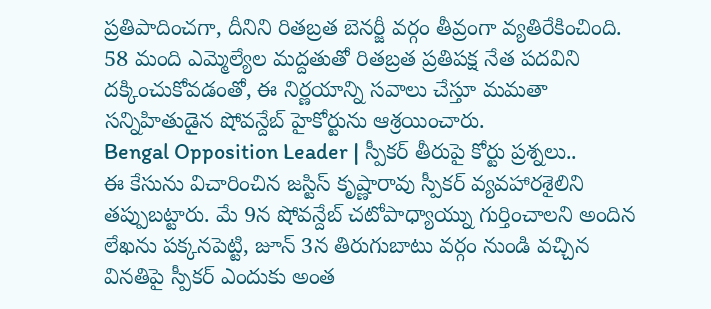ప్రతిపాదించగా, దీనిని రితబ్రత బెనర్జీ వర్గం తీవ్రంగా వ్యతిరేకించింది. 58 మంది ఎమ్మెల్యేల మద్దతుతో రితబ్రత ప్రతిపక్ష నేత పదవిని దక్కించుకోవడంతో, ఈ నిర్ణయాన్ని సవాలు చేస్తూ మమతా సన్నిహితుడైన షోవన్దేబ్ హైకోర్టును ఆశ్రయించారు.
Bengal Opposition Leader | స్పీకర్ తీరుపై కోర్టు ప్రశ్నలు..
ఈ కేసును విచారించిన జస్టిస్ కృష్ణారావు స్పీకర్ వ్యవహారశైలిని తప్పుబట్టారు. మే 9న షోవన్దేబ్ చటోపాధ్యాయ్ను గుర్తించాలని అందిన లేఖను పక్కనపెట్టి, జూన్ 3న తిరుగుబాటు వర్గం నుండి వచ్చిన వినతిపై స్పీకర్ ఎందుకు అంత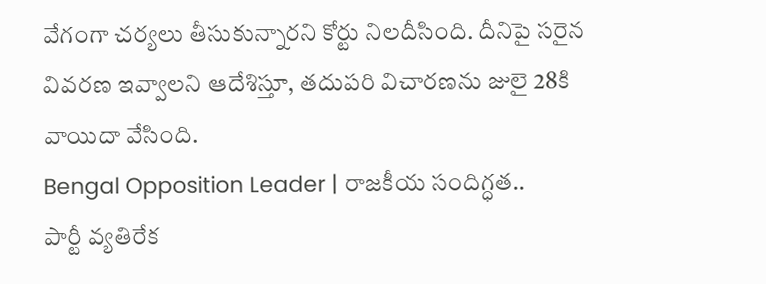వేగంగా చర్యలు తీసుకున్నారని కోర్టు నిలదీసింది. దీనిపై సరైన వివరణ ఇవ్వాలని ఆదేశిస్తూ, తదుపరి విచారణను జులై 28కి వాయిదా వేసింది.
Bengal Opposition Leader | రాజకీయ సందిగ్ధత..
పార్టీ వ్యతిరేక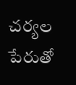చర్యల పేరుతో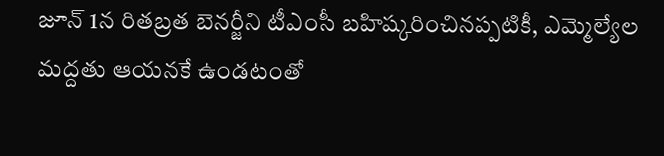జూన్ 1న రితబ్రత బెనర్జీని టీఎంసీ బహిష్కరించినప్పటికీ, ఎమ్మెల్యేల మద్దతు ఆయనకే ఉండటంతో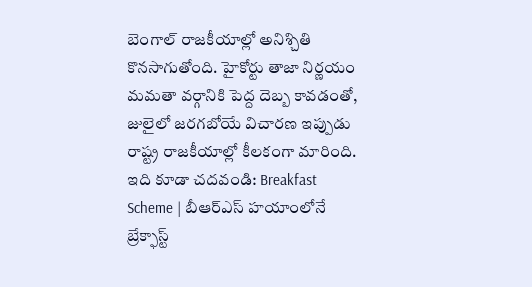బెంగాల్ రాజకీయాల్లో అనిశ్చితి కొనసాగుతోంది. హైకోర్టు తాజా నిర్ణయం మమతా వర్గానికి పెద్ద దెబ్బ కావడంతో, జులైలో జరగబోయే విచారణ ఇప్పుడు రాష్ట్ర రాజకీయాల్లో కీలకంగా మారింది.
ఇది కూడా చదవండి: Breakfast Scheme | బీఆర్ఎస్ హయాంలోనే బ్రేక్ఫాస్ట్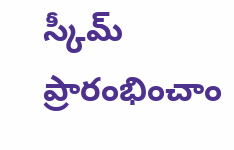స్కీమ్ ప్రారంభించాం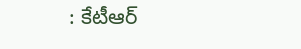: కేటీఆర్